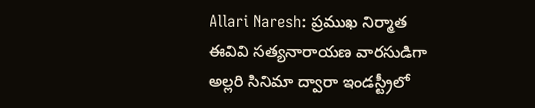Allari Naresh: ప్రముఖ నిర్మాత ఈవివి సత్యనారాయణ వారసుడిగా అల్లరి సినిమా ద్వారా ఇండస్ట్రీలో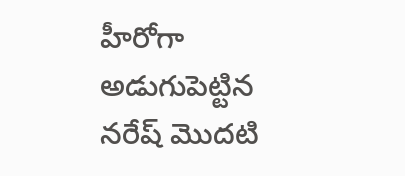హీరోగా అడుగుపెట్టిన నరేష్ మొదటి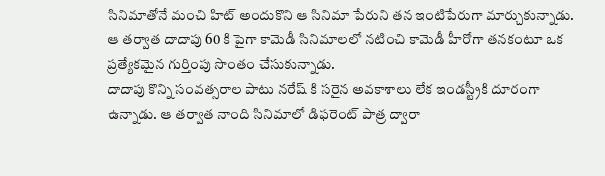సినిమాతోనే మంచి హిట్ అందుకొని ఆ సినిమా పేరుని తన ఇంటిపేరుగా మార్చుకున్నాడు. ఆ తర్వాత దాదాపు 60 కి పైగా కామెడీ సినిమాలలో నటించి కామెడీ హీరోగా తనకంటూ ఒక ప్రత్యేకమైన గుర్తింపు సొంతం చేసుకున్నాడు.
దాదాపు కొన్ని సంవత్సరాల పాటు నరేష్ కి సరైన అవకాశాలు లేక ఇండస్ట్రీకి దూరంగా ఉన్నాడు. ఆ తర్వాత నాంది సినిమాలో డిఫరెంట్ పాత్ర ద్వారా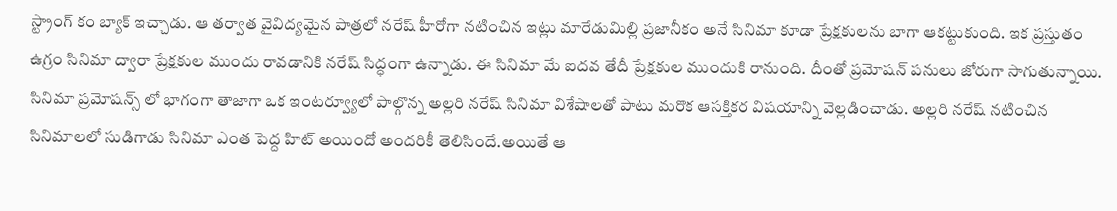స్ట్రాంగ్ కం బ్యాక్ ఇచ్చాడు. ఆ తర్వాత వైవిద్యమైన పాత్రలో నరేష్ హీరోగా నటించిన ఇట్లు మారేడుమిల్లి ప్రజానీకం అనే సినిమా కూడా ప్రేక్షకులను బాగా ఆకట్టుకుంది. ఇక ప్రస్తుతం ఉగ్రం సినిమా ద్వారా ప్రేక్షకుల ముందు రావడానికి నరేష్ సిద్ధంగా ఉన్నాడు. ఈ సినిమా మే ఐదవ తేదీ ప్రేక్షకుల ముందుకి రానుంది. దీంతో ప్రమోషన్ పనులు జోరుగా సాగుతున్నాయి.
సినిమా ప్రమోషన్స్ లో భాగంగా తాజాగా ఒక ఇంటర్వ్యూలో పాల్గొన్న అల్లరి నరేష్ సినిమా విశేషాలతో పాటు మరొక ఆసక్తికర విషయాన్ని వెల్లడించాడు. అల్లరి నరేష్ నటించిన సినిమాలలో సుడిగాడు సినిమా ఎంత పెద్ద హిట్ అయిందో అందరికీ తెలిసిందే.అయితే ఆ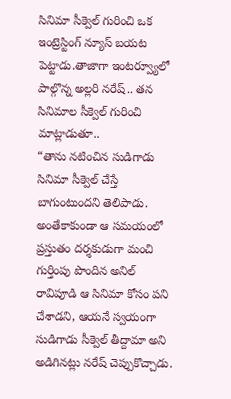సినిమా సీక్వెల్ గురించి ఒక ఇంట్రెస్టింగ్ న్యూస్ బయట పెట్టాడు.తాజాగా ఇంటర్వ్యూలో పాల్గొన్న అల్లరి నరేష్.. తన సినిమాల సీక్వెల్ గురించి మాట్లాడుతూ..
“తాను నటించిన సుడిగాడు సినిమా సీక్వెల్ చేస్తే బాగుంటుందని తెలిపాడు. అంతేకాకుండా ఆ సమయంలో ప్రస్తుతం దర్శకుడుగా మంచి గుర్తింపు పొందిన అనిల్ రావిపూడి ఆ సినిమా కోసం పని చేశాడని, ఆయనే స్వయంగా సుడిగాడు సీక్వెల్ తీద్దామా అని అడిగినట్లు నరేష్ చెప్పుకొచ్చాడు.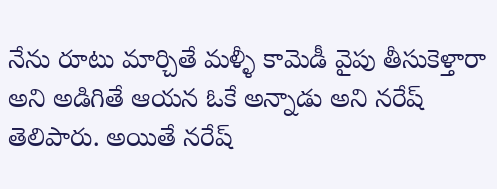నేను రూటు మార్చితే మళ్ళీ కామెడీ వైపు తీసుకెళ్తారా అని అడిగితే ఆయన ఓకే అన్నాడు అని నరేష్ తెలిపారు. అయితే నరేష్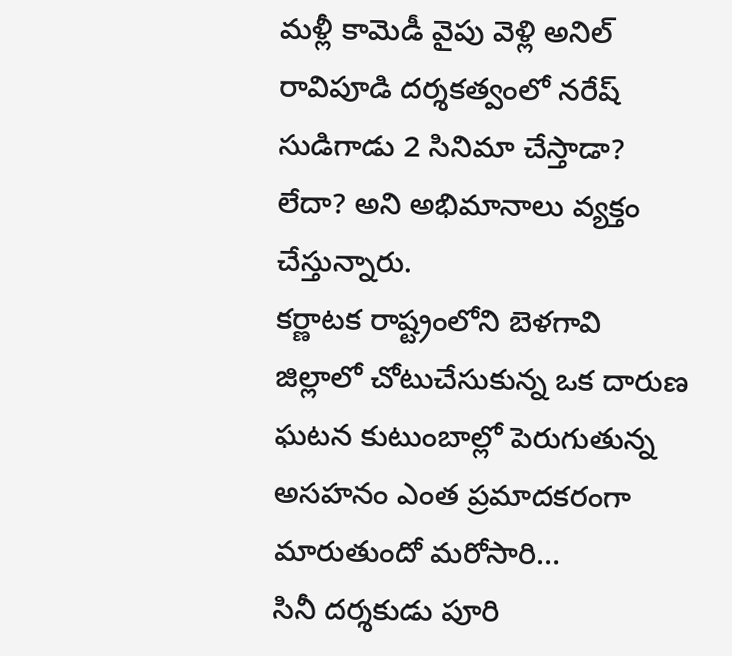మళ్లీ కామెడీ వైపు వెళ్లి అనిల్ రావిపూడి దర్శకత్వంలో నరేష్ సుడిగాడు 2 సినిమా చేస్తాడా? లేదా? అని అభిమానాలు వ్యక్తం చేస్తున్నారు.
కర్ణాటక రాష్ట్రంలోని బెళగావి జిల్లాలో చోటుచేసుకున్న ఒక దారుణ ఘటన కుటుంబాల్లో పెరుగుతున్న అసహనం ఎంత ప్రమాదకరంగా మారుతుందో మరోసారి…
సినీ దర్శకుడు పూరి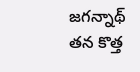జగన్నాథ్ తన కొత్త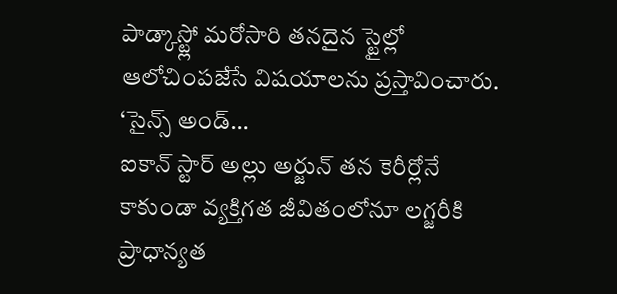పాడ్కాస్ట్లో మరోసారి తనదైన స్టైల్లో ఆలోచింపజేసే విషయాలను ప్రస్తావించారు. ‘సైన్స్ అండ్…
ఐకాన్ స్టార్ అల్లు అర్జున్ తన కెరీర్లోనే కాకుండా వ్యక్తిగత జీవితంలోనూ లగ్జరీకి ప్రాధాన్యత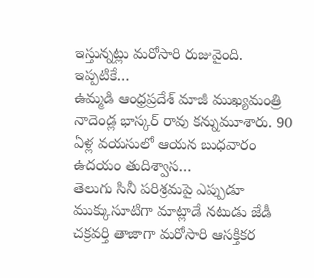ఇస్తున్నట్లు మరోసారి రుజువైంది. ఇప్పటికే…
ఉమ్మడి ఆంధ్రప్రదేశ్ మాజీ ముఖ్యమంత్రి నాదెండ్ల భాస్కర్ రావు కన్నుమూశారు. 90 ఏళ్ల వయసులో ఆయన బుధవారం ఉదయం తుదిశ్వాస…
తెలుగు సినీ పరిశ్రమపై ఎప్పుడూ ముక్కుసూటిగా మాట్లాడే నటుడు జేడీ చక్రవర్తి తాజాగా మరోసారి ఆసక్తికర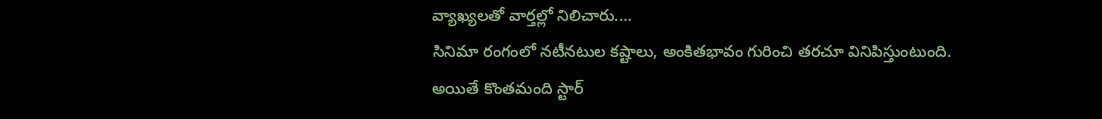వ్యాఖ్యలతో వార్తల్లో నిలిచారు.…
సినిమా రంగంలో నటీనటుల కష్టాలు, అంకితభావం గురించి తరచూ వినిపిస్తుంటుంది. అయితే కొంతమంది స్టార్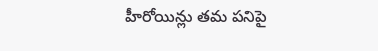హీరోయిన్లు తమ పనిపై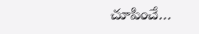చూపించే…